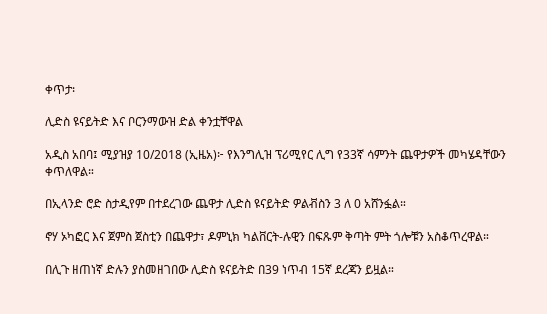ቀጥታ፡

ሊድስ ዩናይትድ እና ቦርንማውዝ ድል ቀንቷቸዋል

አዲስ አበባ፤ ሚያዝያ 10/2018 (ኢዜአ)፦ የእንግሊዝ ፕሪሚየር ሊግ የ33ኛ ሳምንት ጨዋታዎች መካሄዳቸውን ቀጥለዋል።

በኢላንድ ሮድ ስታዲየም በተደረገው ጨዋታ ሊድስ ዩናይትድ ዎልቭስን 3 ለ 0 አሸንፏል።

ኖሃ ኦካፎር እና ጀምስ ጀስቲን በጨዋታ፣ ዶምኒክ ካልቨርት-ሉዊን በፍጹም ቅጣት ምት ጎሎቹን አስቆጥረዋል።

በሊጉ ዘጠነኛ ድሉን ያስመዘገበው ሊድስ ዩናይትድ በ39 ነጥብ 15ኛ ደረጃን ይዟል።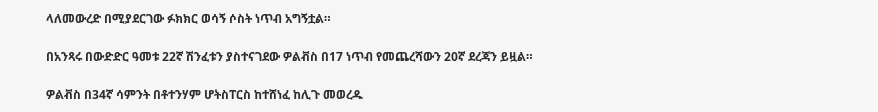ላለመውረድ በሚያደርገው ፉክክር ወሳኝ ሶስት ነጥብ አግኝቷል።

በአንጻሩ በውድድር ዓመቱ 22ኛ ሽንፈቱን ያስተናገደው ዎልቭስ በ17 ነጥብ የመጨረሻውን 20ኛ ደረጃን ይዟል።

ዎልቭስ በ34ኛ ሳምንት በቶተንሃም ሆትስፐርስ ከተሸነፈ ከሊጉ መወረዱ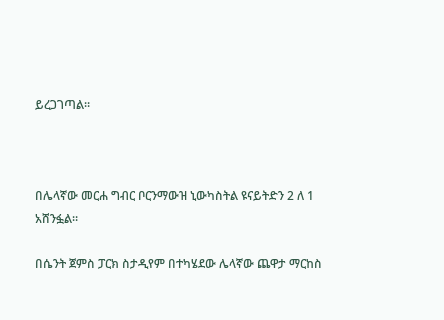ይረጋገጣል።



በሌላኛው መርሐ ግብር ቦርንማውዝ ኒውካስትል ዩናይትድን 2 ለ 1 አሸንፏል።

በሴንት ጀምስ ፓርክ ስታዲየም በተካሄደው ሌላኛው ጨዋታ ማርከስ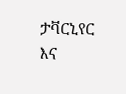ታቫርኒየር እና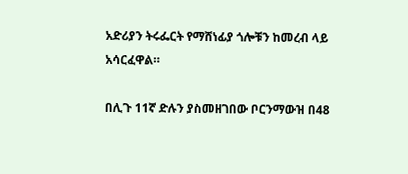አድሪያን ትሩፌርት የማሸነፊያ ጎሎቹን ከመረብ ላይ አሳርፈዋል።

በሊጉ 11ኛ ድሉን ያስመዘገበው ቦርንማውዝ በ48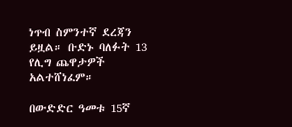ነጥብ ስምንተኛ ደረጃን ይዟል። ቡድኑ ባለፉት 13 የሊግ ጨዋታዎች አልተሸነፈም።

በውድድር ዓመቱ 15ኛ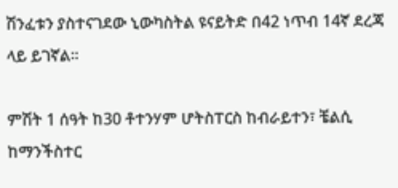ሽንፈቱን ያስተናገደው ኒውካስትል ዩናይትድ በ42 ነጥብ 14ኛ ደረጃ ላይ ይገኛል።

ምሽት 1 ሰዓት ከ30 ቶተንሃም ሆትስፐርስ ከብራይተን፣ ቼልሲ ከማንችስተር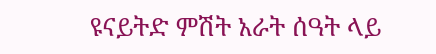ዩናይትድ ምሽት አራት ሰዓት ላይ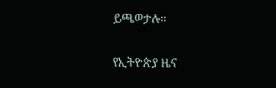ይጫወታሉ።

የኢትዮጵያ ዜና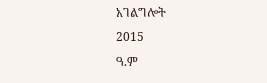አገልግሎት
2015
ዓ.ም